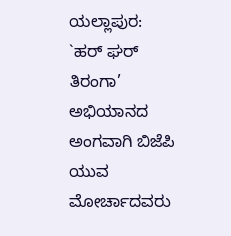ಯಲ್ಲಾಪುರ: `ಹರ್ ಘರ್ ತಿರಂಗಾ’ ಅಭಿಯಾನದ ಅಂಗವಾಗಿ ಬಿಜೆಪಿ ಯುವ ಮೋರ್ಚಾದವರು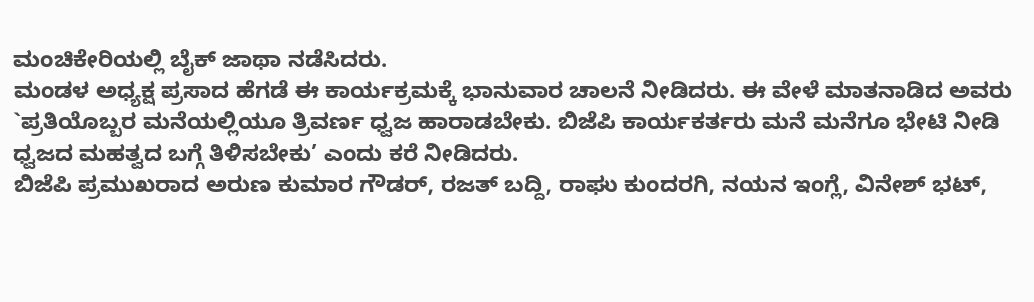ಮಂಚಿಕೇರಿಯಲ್ಲಿ ಬೈಕ್ ಜಾಥಾ ನಡೆಸಿದರು.
ಮಂಡಳ ಅಧ್ಯಕ್ಷ ಪ್ರಸಾದ ಹೆಗಡೆ ಈ ಕಾರ್ಯಕ್ರಮಕ್ಕೆ ಭಾನುವಾರ ಚಾಲನೆ ನೀಡಿದರು. ಈ ವೇಳೆ ಮಾತನಾಡಿದ ಅವರು `ಪ್ರತಿಯೊಬ್ಬರ ಮನೆಯಲ್ಲಿಯೂ ತ್ರಿವರ್ಣ ಧ್ವಜ ಹಾರಾಡಬೇಕು. ಬಿಜೆಪಿ ಕಾರ್ಯಕರ್ತರು ಮನೆ ಮನೆಗೂ ಭೇಟಿ ನೀಡಿ ಧ್ವಜದ ಮಹತ್ವದ ಬಗ್ಗೆ ತಿಳಿಸಬೇಕು’ ಎಂದು ಕರೆ ನೀಡಿದರು.
ಬಿಜೆಪಿ ಪ್ರಮುಖರಾದ ಅರುಣ ಕುಮಾರ ಗೌಡರ್, ರಜತ್ ಬದ್ದಿ, ರಾಘು ಕುಂದರಗಿ, ನಯನ ಇಂಗ್ಲೆ, ವಿನೇಶ್ ಭಟ್,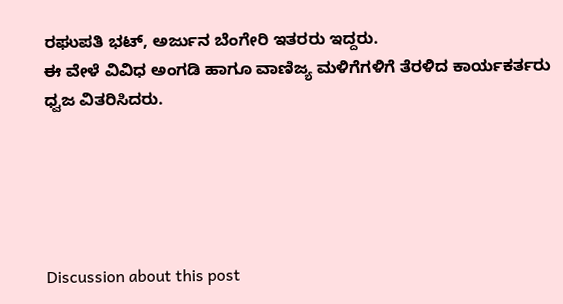ರಘುಪತಿ ಭಟ್, ಅರ್ಜುನ ಬೆಂಗೇರಿ ಇತರರು ಇದ್ದರು.
ಈ ವೇಳೆ ವಿವಿಧ ಅಂಗಡಿ ಹಾಗೂ ವಾಣಿಜ್ಯ ಮಳಿಗೆಗಳಿಗೆ ತೆರಳಿದ ಕಾರ್ಯಕರ್ತರು ಧ್ವಜ ವಿತರಿಸಿದರು.





Discussion about this post